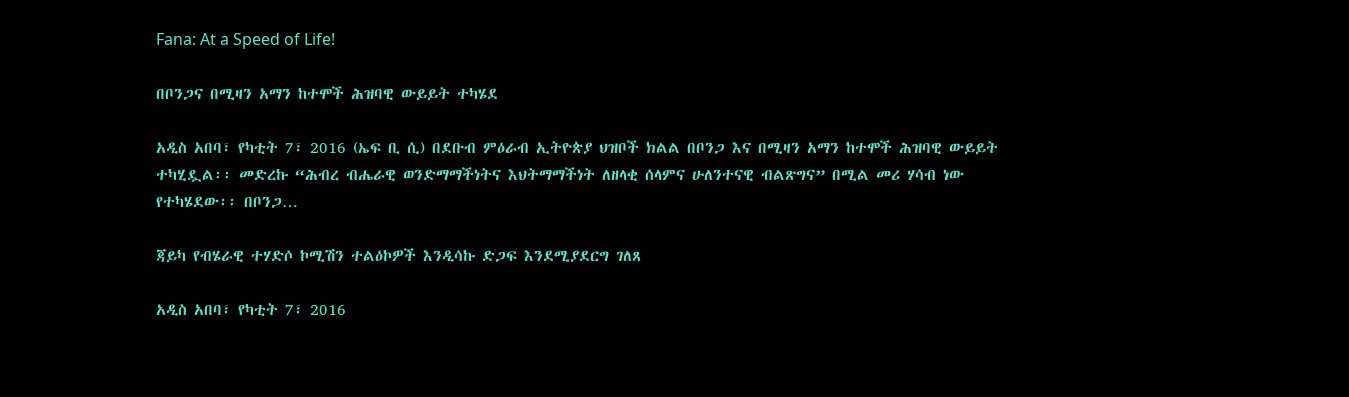Fana: At a Speed of Life!

በቦንጋና በሚዛን አማን ከተሞች ሕዝባዊ ውይይት ተካሄደ

አዲስ አበባ፣ የካቲት 7፣ 2016 (ኤፍ ቢ ሲ) በደቡብ ምዕራብ ኢትዮጵያ ህዝቦች ክልል በቦንጋ እና በሚዛን አማን ከተሞች ሕዝባዊ ውይይት ተካሂዷል፡፡ መድረኩ “ሕብረ ብሔራዊ ወንድማማችነትና እህትማማችነት ለዘላቂ ሰላምና ሁለንተናዊ ብልጽግና” በሚል መሪ ሃሳብ ነው የተካሄደው፡፡ በቦንጋ…

ጃይካ የብሄራዊ ተሃድሶ ኮሚሽን ተልዕኮዎች እንዲሳኩ ድጋፍ እንደሚያደርግ ገለጸ

አዲስ አበባ፣ የካቲት 7፣ 2016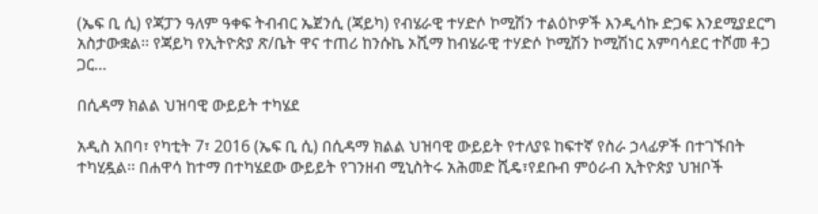(ኤፍ ቢ ሲ) የጃፓን ዓለም ዓቀፍ ትብብር ኤጀንሲ (ጃይካ) የብሄራዊ ተሃድሶ ኮሚሽን ተልዕኮዎች እንዲሳኩ ድጋፍ እንደሚያደርግ አስታውቋል፡፡ የጃይካ የኢትዮጵያ ጽ/ቤት ዋና ተጠሪ ከንሱኬ ኦሺማ ከብሄራዊ ተሃድሶ ኮሚሽን ኮሚሽነር አምባሳደር ተሾመ ቶጋ ጋር…

በሲዳማ ክልል ህዝባዊ ውይይት ተካሄደ

አዲስ አበባ፣ የካቲት 7፣ 2016 (ኤፍ ቢ ሲ) በሲዳማ ክልል ህዝባዊ ውይይት የተለያዩ ከፍተኛ የስራ ኃላፊዎች በተገኙበት ተካሂዷል፡፡ በሐዋሳ ከተማ በተካሄደው ውይይት የገንዘብ ሚኒስትሩ አሕመድ ሺዴ፣የደቡብ ምዕራብ ኢትዮጵያ ህዝቦች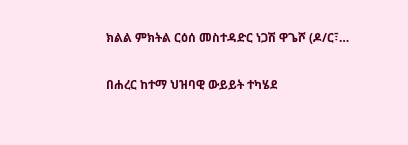ክልል ምክትል ርዕሰ መስተዳድር ነጋሽ ዋጌሾ (ዶ/ር፣…

በሐረር ከተማ ህዝባዊ ውይይት ተካሄደ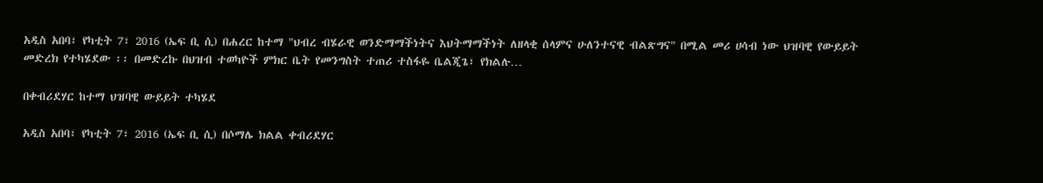አዲስ አበባ፣ የካቲት 7፣ 2016 (ኤፍ ቢ ሲ) በሐረር ከተማ "ህብረ ብሄራዊ ወንድማማችነትና እህትማማችነት ለዘላቂ ሰላምና ሁለንተናዊ ብልጽግና" በሚል መሪ ሀሳብ ነው ህዝባዊ የውይይት መድረክ የተካሄደው ፡፡ በመድረኩ በህዝብ ተወካዮች ምክር ቤት የመንግስት ተጠሪ ተስፋዬ ቤልጂጌ፣ የክልሉ…

በቀብሪደሃር ከተማ ህዝባዊ ውይይት ተካሄደ

አዲስ አበባ፣ የካቲት 7፣ 2016 (ኤፍ ቢ ሲ) በሶማሌ ክልል ቀብሪደሃር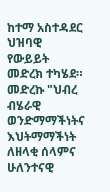ከተማ አስተዳደር ህዝባዊ የውይይት መድረክ ተካሄደ። መድረኩ "ህብረ ብሄራዊ ወንድማማችነትና እህትማማችነት ለዘላቂ ሰላምና ሁለንተናዊ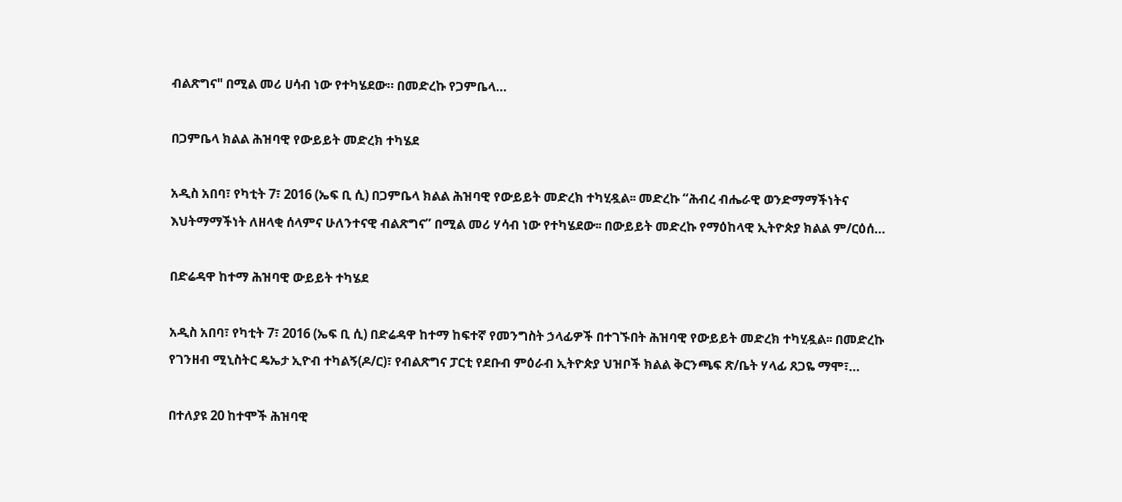ብልጽግና" በሚል መሪ ሀሳብ ነው የተካሄደው። በመድረኩ የጋምቤላ…

በጋምቤላ ክልል ሕዝባዊ የውይይት መድረክ ተካሄደ

አዲስ አበባ፣ የካቲት 7፣ 2016 (ኤፍ ቢ ሲ) በጋምቤላ ክልል ሕዝባዊ የውይይት መድረክ ተካሂዷል፡፡ መድረኩ “ሕብረ ብሔራዊ ወንድማማችነትና እህትማማችነት ለዘላቂ ሰላምና ሁለንተናዊ ብልጽግና” በሚል መሪ ሃሳብ ነው የተካሄደው፡፡ በውይይት መድረኩ የማዕከላዊ ኢትዮጵያ ክልል ም/ርዕሰ…

በድሬዳዋ ከተማ ሕዝባዊ ውይይት ተካሄደ

አዲስ አበባ፣ የካቲት 7፣ 2016 (ኤፍ ቢ ሲ) በድሬዳዋ ከተማ ከፍተኛ የመንግስት ኃላፊዎች በተገኙበት ሕዝባዊ የውይይት መድረክ ተካሂዷል፡፡ በመድረኩ የገንዘብ ሚኒስትር ዴኤታ ኢዮብ ተካልኝ(ዶ/ር)፣ የብልጽግና ፓርቲ የደቡብ ምዕራብ ኢትዮጵያ ህዝቦች ክልል ቅርንጫፍ ጽ/ቤት ሃላፊ ጸጋዬ ማሞ፣…

በተለያዩ 20 ከተሞች ሕዝባዊ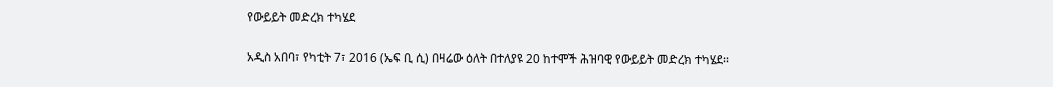የውይይት መድረክ ተካሄደ

አዲስ አበባ፣ የካቲት 7፣ 2016 (ኤፍ ቢ ሲ) በዛሬው ዕለት በተለያዩ 20 ከተሞች ሕዝባዊ የውይይት መድረክ ተካሄደ፡፡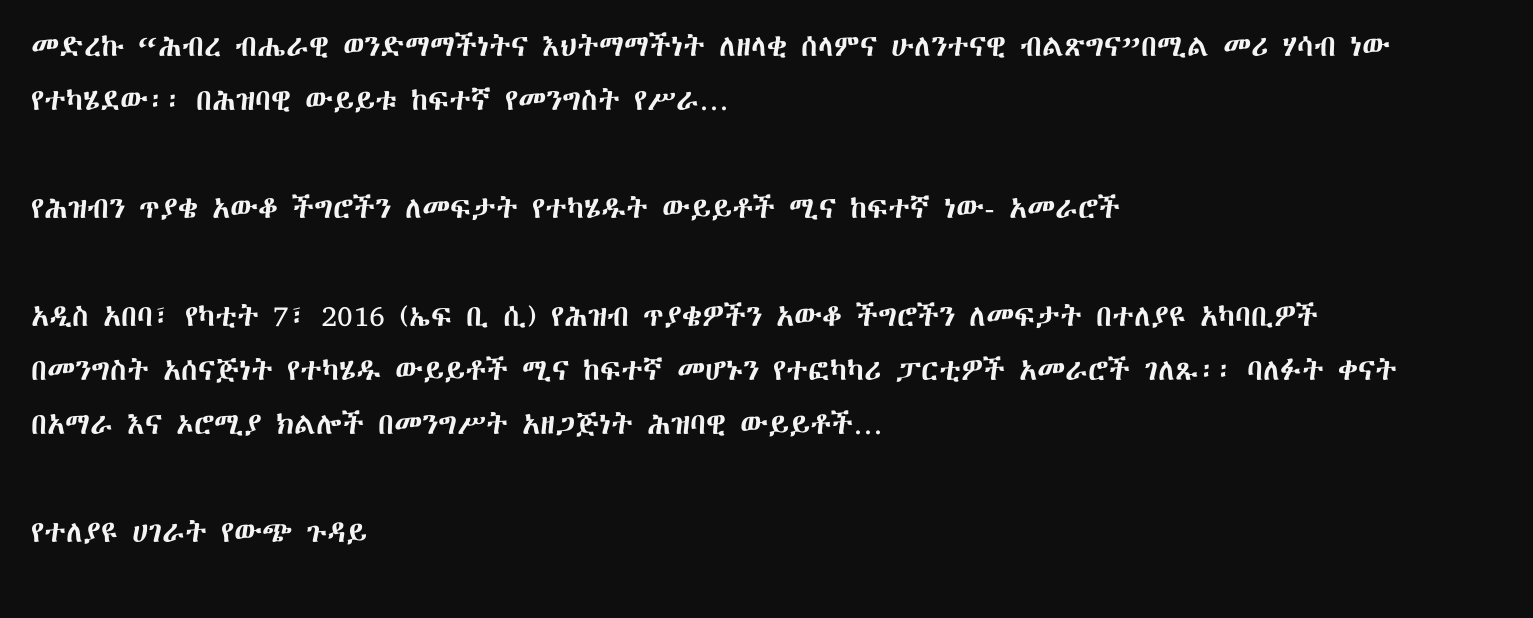መድረኩ “ሕብረ ብሔራዊ ወንድማማችነትና እህትማማችነት ለዘላቂ ሰላምና ሁለንተናዊ ብልጽግና”በሚል መሪ ሃሳብ ነው የተካሄደው፡፡ በሕዝባዊ ውይይቱ ከፍተኛ የመንግስት የሥራ…

የሕዝብን ጥያቄ አውቆ ችግሮችን ለመፍታት የተካሄዱት ውይይቶች ሚና ከፍተኛ ነው- አመራሮች

አዲስ አበባ፣ የካቲት 7፣ 2016 (ኤፍ ቢ ሲ) የሕዝብ ጥያቄዎችን አውቆ ችግሮችን ለመፍታት በተለያዩ አካባቢዎች በመንግስት አሰናጅነት የተካሄዱ ውይይቶች ሚና ከፍተኛ መሆኑን የተፎካካሪ ፓርቲዎች አመራሮች ገለጹ፡፡ ባለፉት ቀናት በአማራ እና ኦሮሚያ ክልሎች በመንግሥት አዘጋጅነት ሕዝባዊ ውይይቶች…

የተለያዩ ሀገራት የውጭ ጉዳይ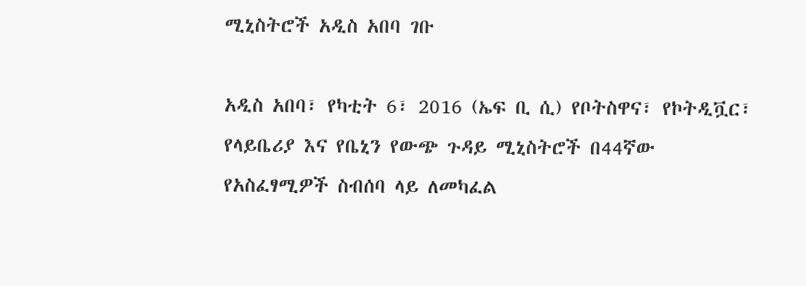ሚኒስትሮች አዲስ አበባ ገቡ

አዲስ አበባ፣ የካቲት 6፣ 2016 (ኤፍ ቢ ሲ) የቦትስዋና፣ የኮትዲቯር፣ የላይቤሪያ እና የቤኒን የውጭ ጉዳይ ሚኒስትሮች በ44ኛው የአስፈፃሚዎች ስብሰባ ላይ ለመካፈል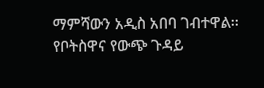ማምሻውን አዲስ አበባ ገብተዋል፡፡ የቦትስዋና የውጭ ጉዳይ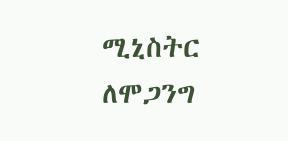ሚኒስትር ለሞጋንግ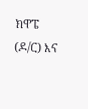ክዋፔ (ዶ/ር) እና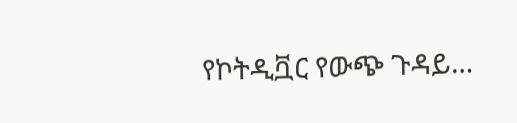የኮትዲቯር የውጭ ጉዳይ…